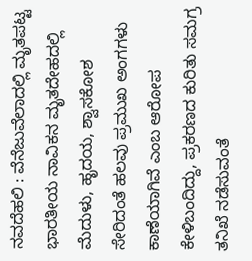ನವದೆಹಲಿ : ವೆನೆಜುವೆಲಾದಲ್ಲಿ ಮೃತಪಟ್ಟ ಭಾರತೀಯ ನಾವಿಕನ ಮೃತದೇಹದಲ್ಲಿ ಮೆದುಳು, ಹೃದಯ, ಶ್ವಾಸಕೋಶ ಸೇರಿದಂತೆ ಹಲವು ಪ್ರಮುಖ ಅಂಗಗಳು ಕಾಣೆಯಾಗಿವೆ ಎಂಬ ಆರೋಪ ಕೇಳಿಬಂದಿದ್ದು, ಪ್ರಕರಣದ ಕುರಿತು ಸಮಗ್ರ ತನಿಖೆ ನಡೆಸುವಂತೆ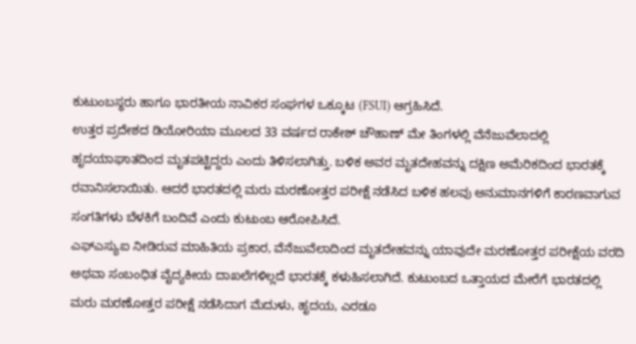ಕುಟುಂಬಸ್ಥರು ಹಾಗೂ ಭಾರತೀಯ ನಾವಿಕರ ಸಂಘಗಳ ಒಕ್ಕೂಟ (FSUI) ಆಗ್ರಹಿಸಿದೆ.
ಉತ್ತರ ಪ್ರದೇಶದ ಡಿಯೋರಿಯಾ ಮೂಲದ 33 ವರ್ಷದ ರಾಕೇಶ್ ಚೌಹಾಣ್ ಮೇ ತಿಂಗಳಲ್ಲಿ ವೆನೆಜುವೆಲಾದಲ್ಲಿ ಹೃದಯಾಘಾತದಿಂದ ಮೃತಪಟ್ಟಿದ್ದರು ಎಂದು ತಿಳಿಸಲಾಗಿತ್ತು. ಬಳಿಕ ಅವರ ಮೃತದೇಹವನ್ನು ದಕ್ಷಿಣ ಅಮೆರಿಕದಿಂದ ಭಾರತಕ್ಕೆ ರವಾನಿಸಲಾಯಿತು. ಆದರೆ ಭಾರತದಲ್ಲಿ ಮರು ಮರಣೋತ್ತರ ಪರೀಕ್ಷೆ ನಡೆಸಿದ ಬಳಿಕ ಹಲವು ಅನುಮಾನಗಳಿಗೆ ಕಾರಣವಾಗುವ ಸಂಗತಿಗಳು ಬೆಳಕಿಗೆ ಬಂದಿವೆ ಎಂದು ಕುಟುಂಬ ಆರೋಪಿಸಿದೆ.
ಎಫ್ಎಸ್ಯುಐ ನೀಡಿರುವ ಮಾಹಿತಿಯ ಪ್ರಕಾರ, ವೆನೆಜುವೆಲಾದಿಂದ ಮೃತದೇಹವನ್ನು ಯಾವುದೇ ಮರಣೋತ್ತರ ಪರೀಕ್ಷೆಯ ವರದಿ ಅಥವಾ ಸಂಬಂಧಿತ ವೈದ್ಯಕೀಯ ದಾಖಲೆಗಳಿಲ್ಲದೆ ಭಾರತಕ್ಕೆ ಕಳುಹಿಸಲಾಗಿದೆ. ಕುಟುಂಬದ ಒತ್ತಾಯದ ಮೇರೆಗೆ ಭಾರತದಲ್ಲಿ ಮರು ಮರಣೋತ್ತರ ಪರೀಕ್ಷೆ ನಡೆಸಿದಾಗ ಮೆದುಳು, ಹೃದಯ, ಎರಡೂ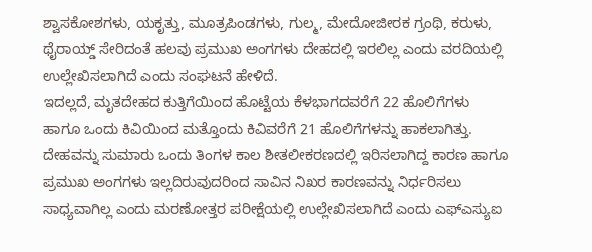ಶ್ವಾಸಕೋಶಗಳು, ಯಕೃತ್ತು, ಮೂತ್ರಪಿಂಡಗಳು, ಗುಲ್ಮ, ಮೇದೋಜೀರಕ ಗ್ರಂಥಿ, ಕರುಳು, ಥೈರಾಯ್ಡ್ ಸೇರಿದಂತೆ ಹಲವು ಪ್ರಮುಖ ಅಂಗಗಳು ದೇಹದಲ್ಲಿ ಇರಲಿಲ್ಲ ಎಂದು ವರದಿಯಲ್ಲಿ ಉಲ್ಲೇಖಿಸಲಾಗಿದೆ ಎಂದು ಸಂಘಟನೆ ಹೇಳಿದೆ.
ಇದಲ್ಲದೆ, ಮೃತದೇಹದ ಕುತ್ತಿಗೆಯಿಂದ ಹೊಟ್ಟೆಯ ಕೆಳಭಾಗದವರೆಗೆ 22 ಹೊಲಿಗೆಗಳು ಹಾಗೂ ಒಂದು ಕಿವಿಯಿಂದ ಮತ್ತೊಂದು ಕಿವಿವರೆಗೆ 21 ಹೊಲಿಗೆಗಳನ್ನು ಹಾಕಲಾಗಿತ್ತು. ದೇಹವನ್ನು ಸುಮಾರು ಒಂದು ತಿಂಗಳ ಕಾಲ ಶೀತಲೀಕರಣದಲ್ಲಿ ಇರಿಸಲಾಗಿದ್ದ ಕಾರಣ ಹಾಗೂ ಪ್ರಮುಖ ಅಂಗಗಳು ಇಲ್ಲದಿರುವುದರಿಂದ ಸಾವಿನ ನಿಖರ ಕಾರಣವನ್ನು ನಿರ್ಧರಿಸಲು ಸಾಧ್ಯವಾಗಿಲ್ಲ ಎಂದು ಮರಣೋತ್ತರ ಪರೀಕ್ಷೆಯಲ್ಲಿ ಉಲ್ಲೇಖಿಸಲಾಗಿದೆ ಎಂದು ಎಫ್ಎಸ್ಯುಐ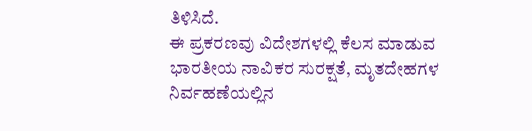ತಿಳಿಸಿದೆ.
ಈ ಪ್ರಕರಣವು ವಿದೇಶಗಳಲ್ಲಿ ಕೆಲಸ ಮಾಡುವ ಭಾರತೀಯ ನಾವಿಕರ ಸುರಕ್ಷತೆ, ಮೃತದೇಹಗಳ ನಿರ್ವಹಣೆಯಲ್ಲಿನ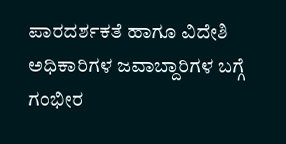ಪಾರದರ್ಶಕತೆ ಹಾಗೂ ವಿದೇಶಿ ಅಧಿಕಾರಿಗಳ ಜವಾಬ್ದಾರಿಗಳ ಬಗ್ಗೆ ಗಂಭೀರ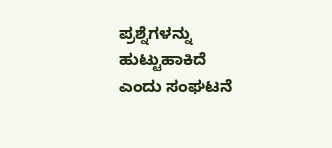ಪ್ರಶ್ನೆಗಳನ್ನು ಹುಟ್ಟುಹಾಕಿದೆ ಎಂದು ಸಂಘಟನೆ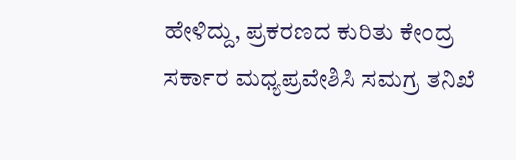ಹೇಳಿದ್ದು, ಪ್ರಕರಣದ ಕುರಿತು ಕೇಂದ್ರ ಸರ್ಕಾರ ಮಧ್ಯಪ್ರವೇಶಿಸಿ ಸಮಗ್ರ ತನಿಖೆ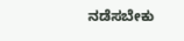ನಡೆಸಬೇಕು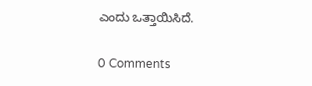ಎಂದು ಒತ್ತಾಯಿಸಿದೆ.

0 Comments